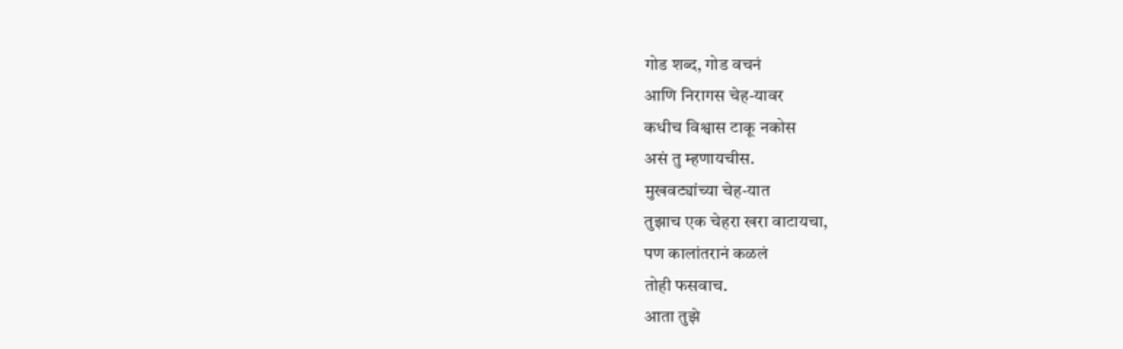गोड शब्द, गोड वचनं
आणि निरागस चेह-यावर
कधीच विश्वास टाकू नकोस
असं तु म्हणायचीस.
मुखवट्यांच्या चेह-यात
तुझाच एक चेहरा खरा वाटायचा,
पण कालांतरानं कळलं
तोही फसवाच.
आता तुझे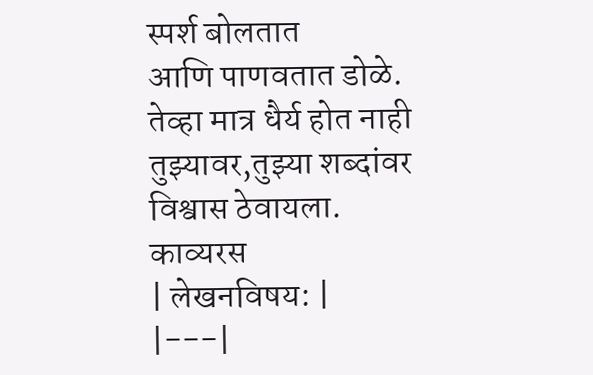स्पर्श बोलतात
आणि पाणवतात डोळे.
तेव्हा मात्र धैर्य होत नाही
तुझ्यावर,तुझ्या शब्दांवर
विश्वास ठेवायला.
काव्यरस
| लेखनविषय: |
|---|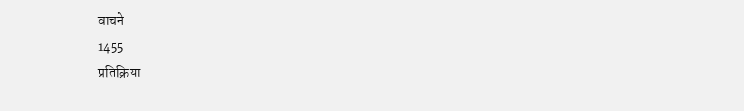वाचने
1455
प्रतिक्रिया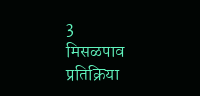3
मिसळपाव
प्रतिक्रिया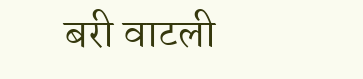बरी वाटली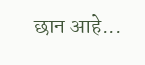छान आहे...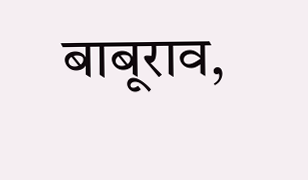बाबूराव,